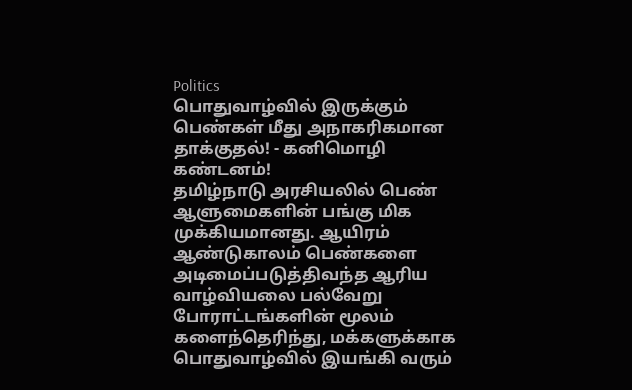Politics
பொதுவாழ்வில் இருக்கும் பெண்கள் மீது அநாகரிகமான தாக்குதல்! - கனிமொழி கண்டனம்!
தமிழ்நாடு அரசியலில் பெண் ஆளுமைகளின் பங்கு மிக முக்கியமானது. ஆயிரம் ஆண்டுகாலம் பெண்களை அடிமைப்படுத்திவந்த ஆரிய வாழ்வியலை பல்வேறு போராட்டங்களின் மூலம் களைந்தெரிந்து, மக்களுக்காக பொதுவாழ்வில் இயங்கி வரும்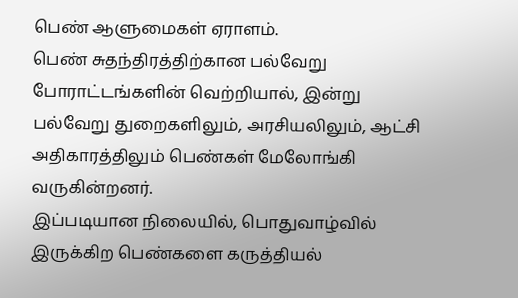பெண் ஆளுமைகள் ஏராளம்.
பெண் சுதந்திரத்திற்கான பல்வேறு போராட்டங்களின் வெற்றியால், இன்று பல்வேறு துறைகளிலும், அரசியலிலும், ஆட்சி அதிகாரத்திலும் பெண்கள் மேலோங்கி வருகின்றனர்.
இப்படியான நிலையில், பொதுவாழ்வில் இருக்கிற பெண்களை கருத்தியல்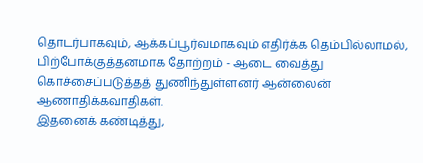தொடர்பாகவும், ஆக்கப்பூர்வமாகவும் எதிர்க்க தெம்பில்லாமல், பிற்போக்குத்தனமாக தோற்றம் - ஆடை வைத்து கொச்சைப்படுத்தத் துணிந்துள்ளனர் ஆன்லைன் ஆணாதிக்கவாதிகள்.
இதனைக் கண்டித்து,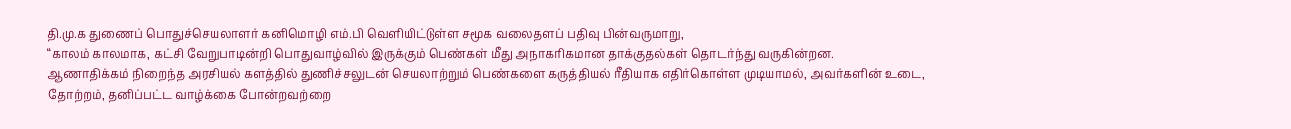தி.மு.க துணைப் பொதுச்செயலாளர் கனிமொழி எம்.பி வெளியிட்டுள்ள சமூக வலைதளப் பதிவு பின்வருமாறு,
“காலம் காலமாக, கட்சி வேறுபாடின்றி பொதுவாழ்வில் இருக்கும் பெண்கள் மீது அநாகரிகமான தாக்குதல்கள் தொடர்ந்து வருகின்றன.
ஆணாதிக்கம் நிறைந்த அரசியல் களத்தில் துணிச்சலுடன் செயலாற்றும் பெண்களை கருத்தியல் ரீதியாக எதிர்கொள்ள முடியாமல், அவர்களின் உடை, தோற்றம், தனிப்பட்ட வாழ்க்கை போன்றவற்றை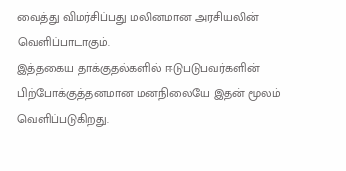வைத்து விமர்சிப்பது மலினமான அரசியலின் வெளிப்பாடாகும்.
இத்தகைய தாக்குதல்களில் ஈடுபடுபவர்களின் பிற்போக்குத்தனமான மனநிலையே இதன் மூலம் வெளிப்படுகிறது.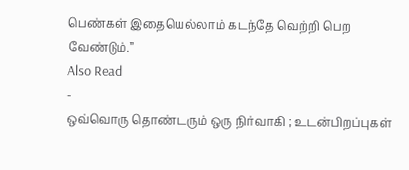பெண்கள் இதையெல்லாம் கடந்தே வெற்றி பெற வேண்டும்.”
Also Read
-
ஒவ்வொரு தொண்டரும் ஒரு நிர்வாகி ; உடன்பிறப்புகள்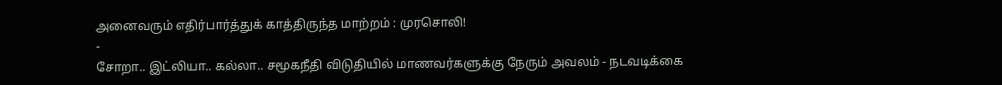அனைவரும் எதிர்பார்த்துக் காத்திருந்த மாற்றம் : முரசொலி!
-
சோறா.. இட்லியா.. கல்லா.. சமூகநீதி விடுதியில் மாணவர்களுக்கு நேரும் அவலம் - நடவடிக்கை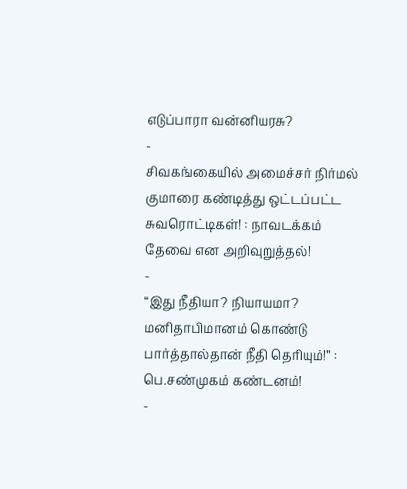எடுப்பாரா வன்னியரசு?
-
சிவகங்கையில் அமைச்சர் நிர்மல் குமாரை கண்டித்து ஒட்டப்பட்ட சுவரொட்டிகள்! : நாவடக்கம் தேவை என அறிவுறுத்தல்!
-
“இது நீதியா? நியாயமா? மனிதாபிமானம் கொண்டு பார்த்தால்தான் நீதி தெரியும்!” : பெ.சண்முகம் கண்டனம்!
-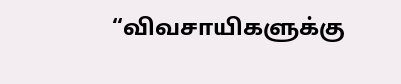“விவசாயிகளுக்கு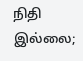நிதி இல்லை;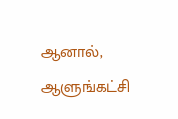ஆனால், ஆளுங்கட்சி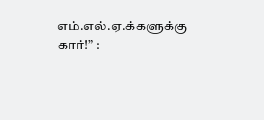எம்.எல்.ஏ.க்களுக்கு கார்!” :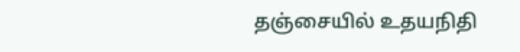தஞ்சையில் உதயநிதி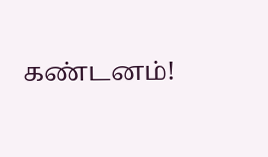கண்டனம்!